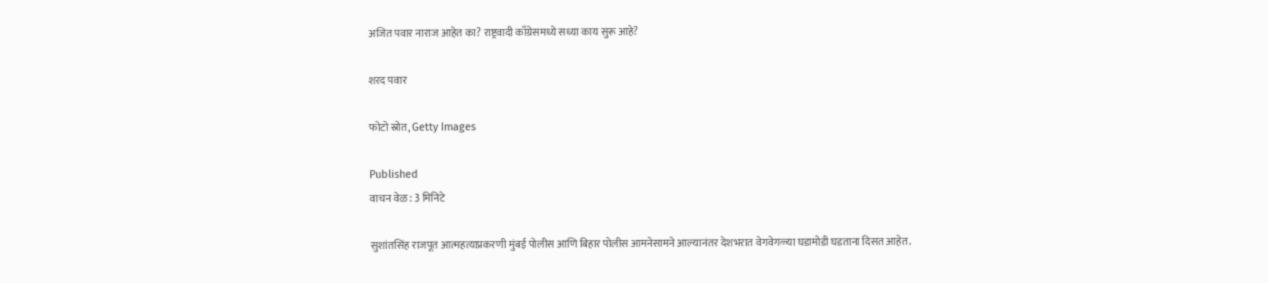अजित पवार नाराज आहेत का? राष्ट्रवादी काँग्रेसमध्ये सध्या काय सुरू आहे?

शरद पवार

फोटो स्रोत, Getty Images

Published
वाचन वेळ: 3 मिनिटे

सुशांतसिंह राजपूत आत्महत्याप्रकरणी मुंबई पोलीस आणि बिहार पोलीस आमनेसामने आल्यानंतर देशभरात वेगवेगळ्या घडामोडी घडताना दिसत आहेत.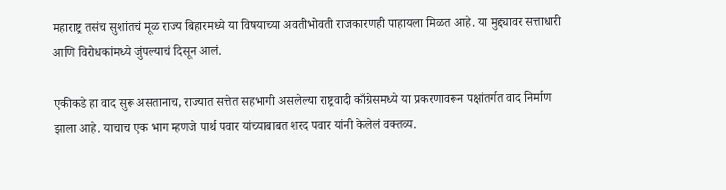महाराष्ट्र तसंच सुशांतचं मूळ राज्य बिहारमध्ये या विषयाच्या अवतीभोवती राजकारणही पाहायला मिळत आहे. या मुद्द्यावर सत्ताधारी आणि विरोधकांमध्ये जुंपल्याचं दिसून आलं.

एकीकडे हा वाद सुरू असतानाच, राज्यात सत्तेत सहभागी असलेल्या राष्ट्रवादी काँग्रेसमध्ये या प्रकरणावरून पक्षांतर्गत वाद निर्माण झाला आहे. याचाच एक भाग म्हणजे पार्थ पवार यांच्याबाबत शरद पवार यांनी केलेलं वक्तव्य.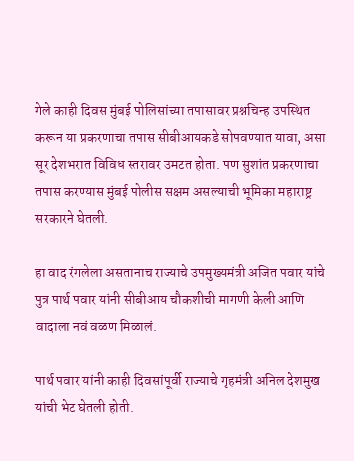गेले काही दिवस मुंबई पोलिसांच्या तपासावर प्रश्नचिन्ह उपस्थित करून या प्रकरणाचा तपास सीबीआयकडे सोपवण्यात यावा, असा सूर देशभरात विविध स्तरावर उमटत होता. पण सुशांत प्रकरणाचा तपास करण्यास मुंबई पोलीस सक्षम असल्याची भूमिका महाराष्ट्र सरकारने घेतली.

हा वाद रंगलेला असतानाच राज्याचे उपमुख्यमंत्री अजित पवार यांचे पुत्र पार्थ पवार यांनी सीबीआय चौकशीची मागणी केली आणि वादाला नवं वळण मिळालं.

पार्थ पवार यांनी काही दिवसांपूर्वी राज्याचे गृहमंत्री अनिल देशमुख यांची भेट घेतली होती.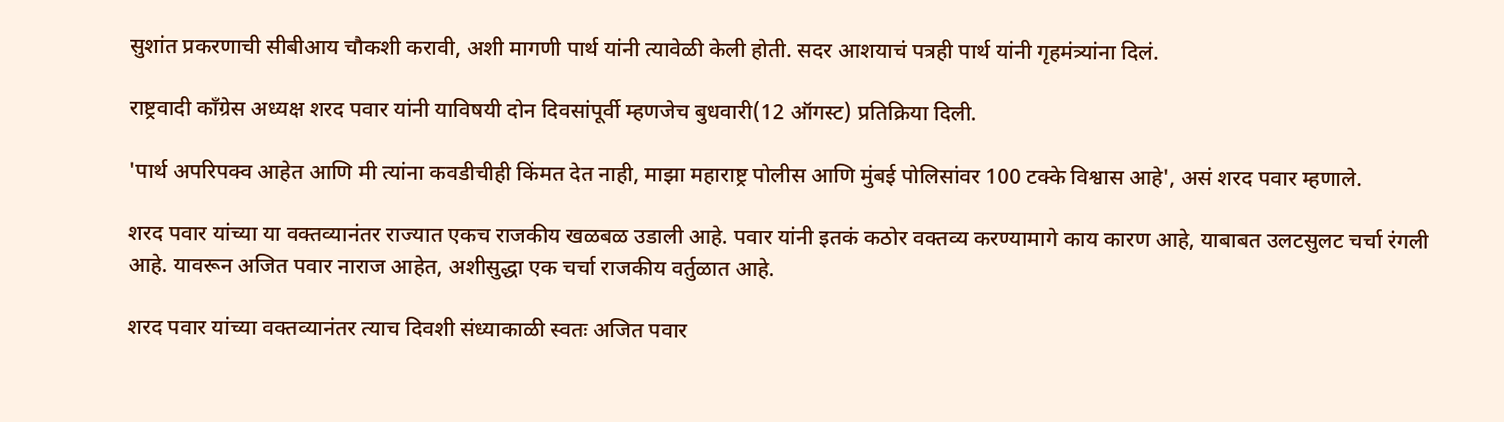सुशांत प्रकरणाची सीबीआय चौकशी करावी, अशी मागणी पार्थ यांनी त्यावेळी केली होती. सदर आशयाचं पत्रही पार्थ यांनी गृहमंत्र्यांना दिलं.

राष्ट्रवादी काँग्रेस अध्यक्ष शरद पवार यांनी याविषयी दोन दिवसांपूर्वी म्हणजेच बुधवारी(12 ऑगस्ट) प्रतिक्रिया दिली.

'पार्थ अपरिपक्व आहेत आणि मी त्यांना कवडीचीही किंमत देत नाही, माझा महाराष्ट्र पोलीस आणि मुंबई पोलिसांवर 100 टक्के विश्वास आहे', असं शरद पवार म्हणाले.

शरद पवार यांच्या या वक्तव्यानंतर राज्यात एकच राजकीय खळबळ उडाली आहे. पवार यांनी इतकं कठोर वक्तव्य करण्यामागे काय कारण आहे, याबाबत उलटसुलट चर्चा रंगली आहे. यावरून अजित पवार नाराज आहेत, अशीसुद्धा एक चर्चा राजकीय वर्तुळात आहे.

शरद पवार यांच्या वक्तव्यानंतर त्याच दिवशी संध्याकाळी स्वतः अजित पवार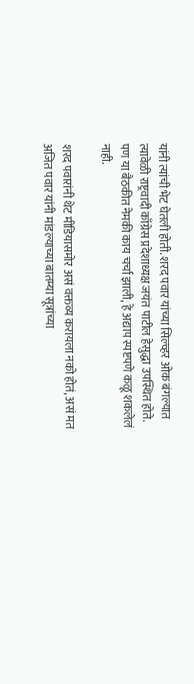यांनी त्यांची भेट घेतली होती. शरद पवार यांच्या सिल्व्हर ओक बंगल्यात त्यावेळी राष्ट्रवादी काँग्रेस प्रदेशाध्यक्ष जयंत पाटील हेसुद्धा उपस्थित होते. पण या बैठकीत नेमकी काय चर्चा झाली, हे अद्याप स्पष्टपणे कळू शकलेलं नाही.

शरद पवारांनी थेट मीडियासमोर असं वक्तव्य करायला नको होतं, असं मत अजित पवार यांनी मांडल्याच्या बातम्या सूत्रांच्या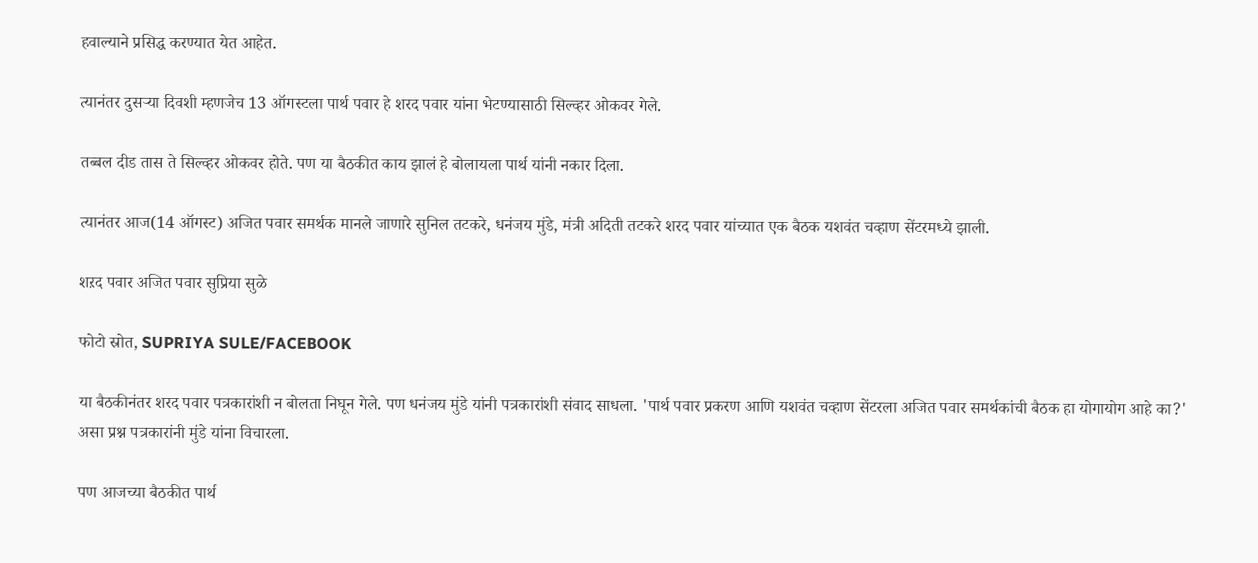हवाल्याने प्रसिद्ध करण्यात येत आहेत.

त्यानंतर दुसऱ्या दिवशी म्हणजेच 13 ऑगस्टला पार्थ पवार हे शरद पवार यांना भेटण्यासाठी सिल्व्हर ओकवर गेले.

तब्बल दीड तास ते सिल्व्हर ओकवर होते. पण या बैठकीत काय झालं हे बोलायला पार्थ यांनी नकार दिला.

त्यानंतर आज(14 ऑगस्ट) अजित पवार समर्थक मानले जाणारे सुनिल तटकरे, धनंजय मुंडे, मंत्री अदिती तटकरे शरद पवार यांच्यात एक बैठक यशवंत चव्हाण सेंटरमध्ये झाली.

शऱद पवार अजित पवार सुप्रिया सुळे

फोटो स्रोत, SUPRIYA SULE/FACEBOOK

या बैठकीनंतर शरद पवार पत्रकारांशी न बोलता निघून गेले. पण धनंजय मुंडे यांनी पत्रकारांशी संवाद साधला. 'पार्थ पवार प्रकरण आणि यशवंत चव्हाण सेंटरला अजित पवार समर्थकांची बैठक हा योगायोग आहे का?' असा प्रश्न पत्रकारांनी मुंडे यांना विचारला.

पण आजच्या बैठकीत पार्थ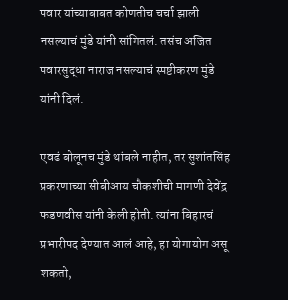पवार यांच्याबाबत कोणतीच चर्चा झाली नसल्याचं मुंडे यांनी सांगितलं. तसंच अजित पवारसुद्धा नाराज नसल्याचं स्पष्टीकरण मुंडे यांनी दिलं.

एवढं बोलूनच मुंडे थांबले नाहीत, तर सुशांतसिंह प्रकरणाच्या सीबीआय चौकशीची मागणी देवेंद्र फडणवीस यांनी केली होती. त्यांना बिहारचं प्रभारीपद देण्यात आलं आहे, हा योगायोग असू शकतो,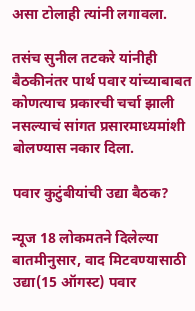असा टोलाही त्यांनी लगावला.

तसंच सुनील तटकरे यांनीही बैठकीनंतर पार्थ पवार यांच्याबाबत कोणत्याच प्रकारची चर्चा झाली नसल्याचं सांगत प्रसारमाध्यमांशी बोलण्यास नकार दिला.

पवार कुटुंबीयांची उद्या बैठक?

न्यूज 18 लोकमतने दिलेल्या बातमीनुसार, वाद मिटवण्यासाठी उद्या(15 ऑगस्ट) पवार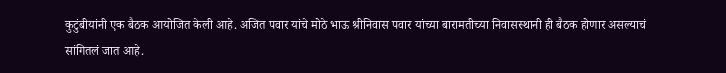कुटुंबीयांनी एक बैठक आयोजित केली आहे. अजित पवार यांचे मोठे भाऊ श्रीनिवास पवार यांच्या बारामतीच्या निवासस्थानी ही बैठक होणार असल्याचं सांगितलं जात आहे.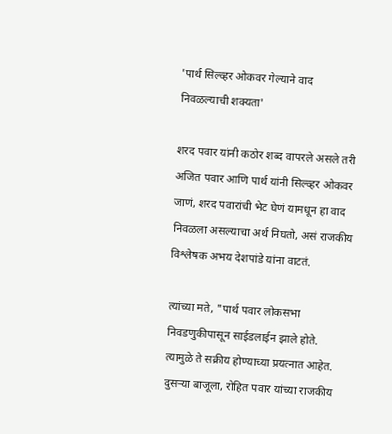'पार्थ सिल्व्हर ओकवर गेल्याने वाद निवळल्याची शक्यता'

शरद पवार यांनी कठोर शब्द वापरले असले तरी अजित पवार आणि पार्थ यांनी सिल्व्हर ओकवर जाणं, शरद पवारांची भेट घेणं यामधून हा वाद निवळला असल्याचा अर्थ निघतो, असं राजकीय विश्लेषक अभय देशपांडे यांना वाटतं.

त्यांच्या मते, "पार्थ पवार लोकसभा निवडणुकीपासून साईडलाईन झाले होते. त्यामुळे ते सक्रीय होण्याच्या प्रयत्नात आहेत. दुसऱ्या बाजूला, रोहित पवार यांच्या राजकीय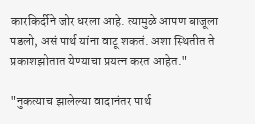कारकिर्दीने जोर धरला आहे. त्यामुळे आपण बाजूला पडलो, असं पार्थ यांना वाटू शकतं. अशा स्थितीत ते प्रकाशझोतात येण्याचा प्रयत्न करत आहेत."

"नुकत्याच झालेल्या वादानंतर पार्थ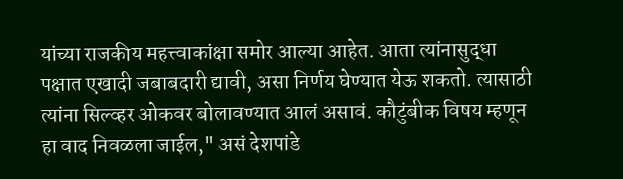यांच्या राजकीय महत्त्वाकांक्षा समोर आल्या आहेत. आता त्यांनासुद्धा पक्षात एखादी जबाबदारी द्यावी, असा निर्णय घेण्यात येऊ शकतो. त्यासाठी त्यांना सिल्व्हर ओकवर बोलावण्यात आलं असावं. कौटुंबीक विषय म्हणून हा वाद निवळला जाईल," असं देशपांडे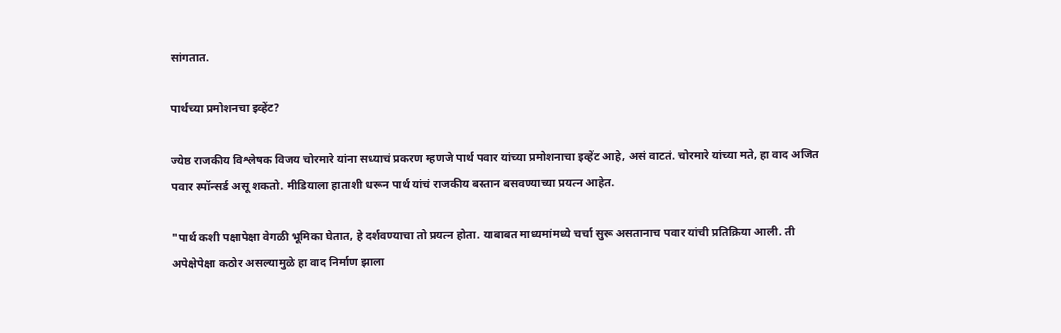सांगतात.

पार्थच्या प्रमोशनचा इव्हेंट?

ज्येष्ठ राजकीय विश्लेषक विजय चोरमारे यांना सध्याचं प्रकरण म्हणजे पार्थ पवार यांच्या प्रमोशनाचा इव्हेंट आहे, असं वाटतं. चोरमारे यांच्या मते, हा वाद अजित पवार स्पॉन्सर्ड असू शकतो. मीडियाला हाताशी धरून पार्थ यांचं राजकीय बस्तान बसवण्याच्या प्रयत्न आहेत.

"पार्थ कशी पक्षापेक्षा वेगळी भूमिका घेतात, हे दर्शवण्याचा तो प्रयत्न होता. याबाबत माध्यमांमध्ये चर्चा सुरू असतानाच पवार यांची प्रतिक्रिया आली. ती अपेक्षेपेक्षा कठोर असल्यामुळे हा वाद निर्माण झाला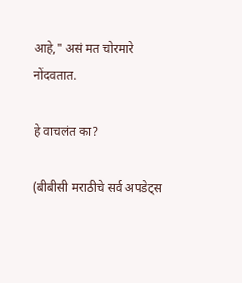आहे," असं मत चोरमारे नोंदवतात.

हे वाचलंत का?

(बीबीसी मराठीचे सर्व अपडेट्स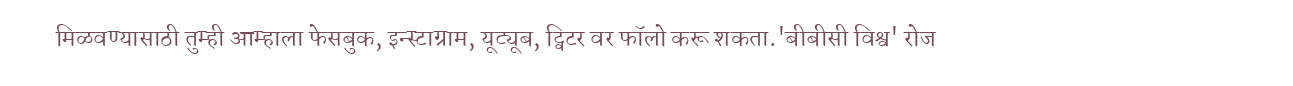मिळवण्यासाठी तुम्ही आम्हाला फेसबुक, इन्स्टाग्राम, यूट्यूब, ट्विटर वर फॉलो करू शकता.'बीबीसी विश्व' रोज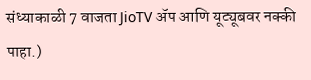संध्याकाळी 7 वाजता JioTV ॲप आणि यूट्यूबवर नक्की पाहा.)